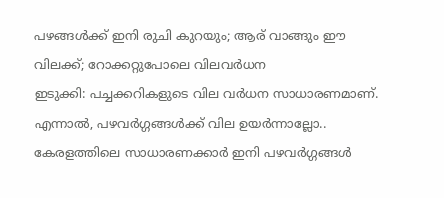പഴങ്ങൾക്ക് ഇനി രുചി കുറയും; ആര് വാങ്ങും ഈ വിലക്ക്; റോക്കറ്റുപോലെ വിലവർധന
ഇടുക്കി: പച്ചക്കറികളുടെ വില വർധന സാധാരണമാണ്. എന്നാൽ, പഴവർഗ്ഗങ്ങൾക്ക് വില ഉയർന്നാല്ലോ.. കേരളത്തിലെ സാധാരണക്കാർ ഇനി പഴവർഗ്ഗങ്ങൾ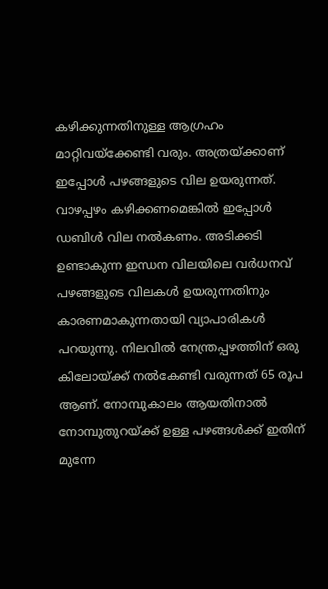കഴിക്കുന്നതിനുള്ള ആഗ്രഹം മാറ്റിവയ്ക്കേണ്ടി വരും. അത്രയ്ക്കാണ് ഇപ്പോൾ പഴങ്ങളുടെ വില ഉയരുന്നത്.
വാഴപ്പഴം കഴിക്കണമെങ്കിൽ ഇപ്പോൾ ഡബിൾ വില നൽകണം. അടിക്കടി ഉണ്ടാകുന്ന ഇന്ധന വിലയിലെ വർധനവ് പഴങ്ങളുടെ വിലകൾ ഉയരുന്നതിനും കാരണമാകുന്നതായി വ്യാപാരികൾ പറയുന്നു. നിലവിൽ നേന്ത്രപ്പഴത്തിന് ഒരു കിലോയ്ക്ക് നൽകേണ്ടി വരുന്നത് 65 രൂപ ആണ്. നോമ്പുകാലം ആയതിനാൽ നോമ്പുതുറയ്ക്ക് ഉള്ള പഴങ്ങൾക്ക് ഇതിന് മുന്നേ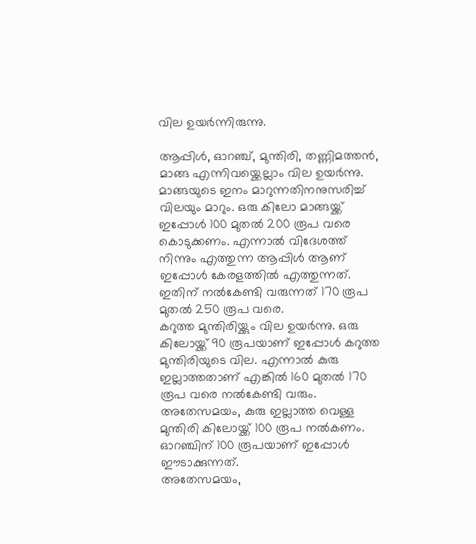വില ഉയർന്നിരുന്നു.

ആപ്പിൾ, ഓറഞ്ച്, മുന്തിരി, തണ്ണിമത്തൻ, മാങ്ങ എന്നിവയ്ക്കെല്ലാം വില ഉയർന്നു. മാങ്ങയുടെ ഇനം മാറുന്നതിനനുസരിച്ച് വിലയും മാറും. ഒരു കിലോ മാങ്ങയ്ക്ക് ഇപ്പോൾ 100 മുതൽ 200 രൂപ വരെ കൊടുക്കണം. എന്നാൽ വിദേശത്ത് നിന്നും എത്തുന്ന ആപ്പിൾ ആണ് ഇപ്പോൾ കേരളത്തിൽ എത്തുന്നത്. ഇതിന് നൽകേണ്ടി വരുന്നത് 170 രൂപ മുതൽ 250 രൂപ വരെ.
കറുത്ത മുന്തിരിയ്ക്കും വില ഉയർന്നു. ഒരു കിലോയ്ക്ക് 90 രൂപയാണ് ഇപ്പോൾ കറുത്ത മുന്തിരിയുടെ വില. എന്നാൽ കുരു ഇല്ലാത്തതാണ് എങ്കിൽ 160 മുതൽ 170 രൂപ വരെ നൽകേണ്ടി വരും. അതേസമയം, കുരു ഇല്ലാത്ത വെള്ള മുന്തിരി കിലോയ്ക്ക് 100 രൂപ നൽകണം. ഓറഞ്ചിന് 100 രൂപയാണ് ഇപ്പോൾ ഈടാക്കുന്നത്.
അതേസമയം,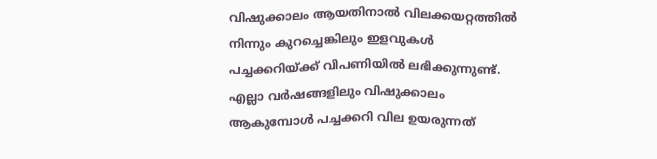വിഷുക്കാലം ആയതിനാൽ വിലക്കയറ്റത്തിൽ നിന്നും കുറച്ചെങ്കിലും ഇളവുകൾ പച്ചക്കറിയ്ക്ക് വിപണിയിൽ ലഭിക്കുന്നുണ്ട്. എല്ലാ വർഷങ്ങളിലും വിഷുക്കാലം ആകുമ്പോൾ പച്ചക്കറി വില ഉയരുന്നത്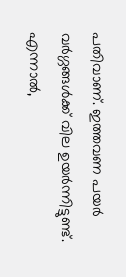പതിവാണ്. ഇത്തവണ പയർ വർഗ്ഗങ്ങൾക്ക് വില ഉയർന്നിട്ടുണ്ട്. എന്നാൽ,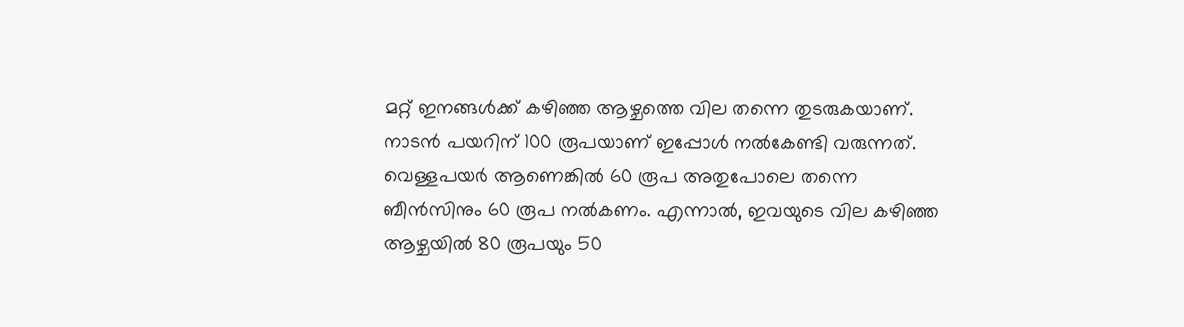മറ്റ് ഇനങ്ങൾക്ക് കഴിഞ്ഞ ആഴ്ചത്തെ വില തന്നെ തുടരുകയാണ്.
നാടൻ പയറിന് 100 രൂപയാണ് ഇപ്പോൾ നൽകേണ്ടി വരുന്നത്. വെള്ളപയർ ആണെങ്കിൽ 60 രൂപ അതുപോലെ തന്നെ ബീൻസിനും 60 രൂപ നൽകണം. എന്നാൽ, ഇവയുടെ വില കഴിഞ്ഞ ആഴ്ചയിൽ 80 രൂപയും 50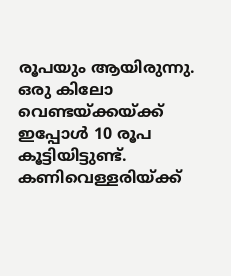രൂപയും ആയിരുന്നു. ഒരു കിലോ വെണ്ടയ്ക്കയ്ക്ക് ഇപ്പോൾ 10 രൂപ കൂട്ടിയിട്ടുണ്ട്. കണിവെള്ളരിയ്ക്ക്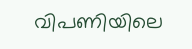വിപണിയിലെ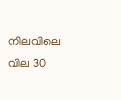നിലവിലെ വില 30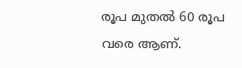രൂപ മുതൽ 60 രൂപ വരെ ആണ്.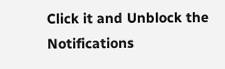Click it and Unblock the Notifications